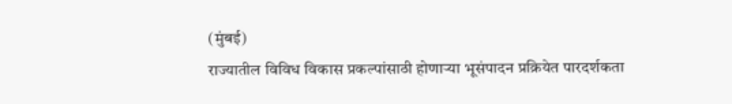(मुंबई)
राज्यातील विविध विकास प्रकल्पांसाठी होणाऱ्या भूसंपादन प्रक्रियेत पारदर्शकता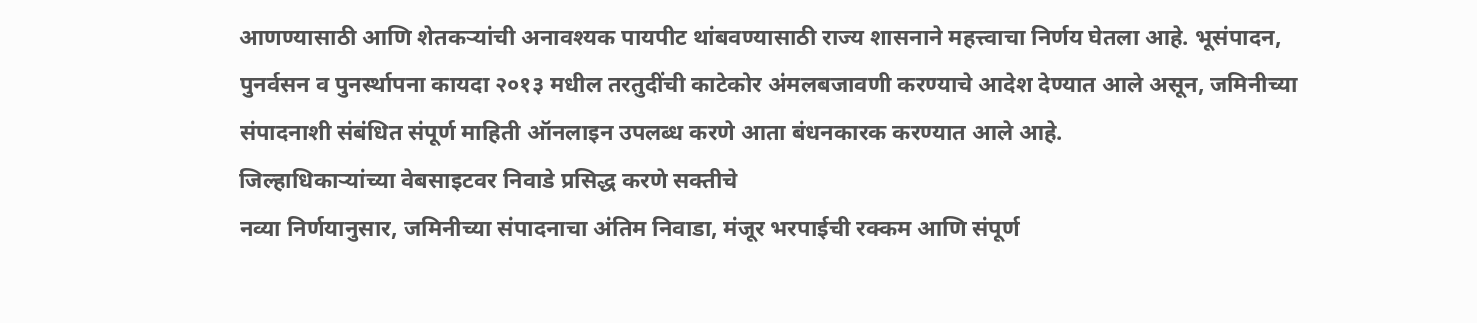आणण्यासाठी आणि शेतकऱ्यांची अनावश्यक पायपीट थांबवण्यासाठी राज्य शासनाने महत्त्वाचा निर्णय घेतला आहे. भूसंपादन, पुनर्वसन व पुनर्स्थापना कायदा २०१३ मधील तरतुदींची काटेकोर अंमलबजावणी करण्याचे आदेश देण्यात आले असून, जमिनीच्या संपादनाशी संबंधित संपूर्ण माहिती ऑनलाइन उपलब्ध करणे आता बंधनकारक करण्यात आले आहे.
जिल्हाधिकाऱ्यांच्या वेबसाइटवर निवाडे प्रसिद्ध करणे सक्तीचे
नव्या निर्णयानुसार, जमिनीच्या संपादनाचा अंतिम निवाडा, मंजूर भरपाईची रक्कम आणि संपूर्ण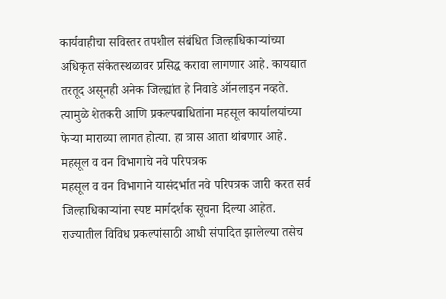कार्यवाहीचा सविस्तर तपशील संबंधित जिल्हाधिकाऱ्यांच्या अधिकृत संकेतस्थळावर प्रसिद्ध करावा लागणार आहे. कायद्यात तरतूद असूनही अनेक जिल्ह्यांत हे निवाडे ऑनलाइन नव्हते. त्यामुळे शेतकरी आणि प्रकल्पबाधितांना महसूल कार्यालयांच्या फेऱ्या माराव्या लागत होत्या. हा त्रास आता थांबणार आहे.
महसूल व वन विभागाचे नवे परिपत्रक
महसूल व वन विभागाने यासंदर्भात नवे परिपत्रक जारी करत सर्व जिल्हाधिकाऱ्यांना स्पष्ट मार्गदर्शक सूचना दिल्या आहेत. राज्यातील विविध प्रकल्पांसाठी आधी संपादित झालेल्या तसेच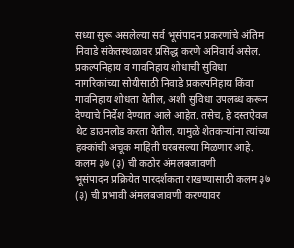सध्या सुरू असलेल्या सर्व भूसंपादन प्रकरणांचे अंतिम निवाडे संकेतस्थळावर प्रसिद्ध करणे अनिवार्य असेल.
प्रकल्पनिहाय व गावनिहाय शोधाची सुविधा
नागरिकांच्या सोयीसाठी निवाडे प्रकल्पनिहाय किंवा गावनिहाय शोधता येतील, अशी सुविधा उपलब्ध करून देण्याचे निर्देश देण्यात आले आहेत. तसेच, हे दस्तऐवज थेट डाउनलोड करता येतील. यामुळे शेतकऱ्यांना त्यांच्या हक्कांची अचूक माहिती घरबसल्या मिळणार आहे.
कलम ३७ (३) ची कठोर अंमलबजावणी
भूसंपादन प्रक्रियेत पारदर्शकता राखण्यासाठी कलम ३७ (३) ची प्रभावी अंमलबजावणी करण्यावर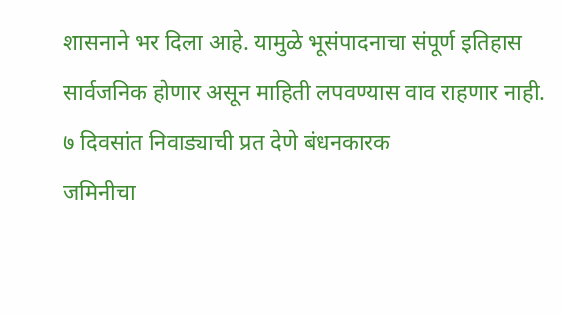शासनाने भर दिला आहे. यामुळे भूसंपादनाचा संपूर्ण इतिहास सार्वजनिक होणार असून माहिती लपवण्यास वाव राहणार नाही.
७ दिवसांत निवाड्याची प्रत देणे बंधनकारक
जमिनीचा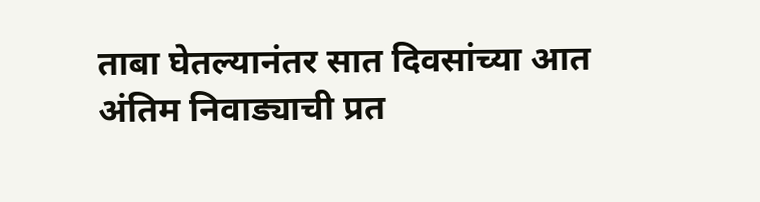ताबा घेतल्यानंतर सात दिवसांच्या आत अंतिम निवाड्याची प्रत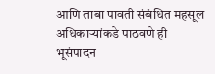आणि ताबा पावती संबंधित महसूल अधिकाऱ्यांकडे पाठवणे ही भूसंपादन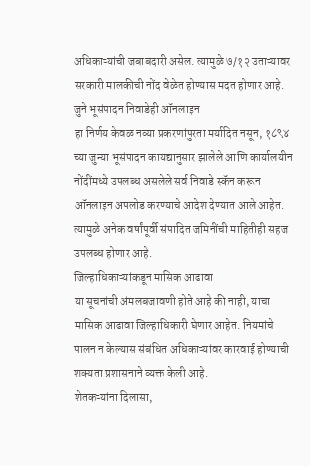अधिकाऱ्यांची जबाबदारी असेल. त्यामुळे ७/१२ उताऱ्यावर सरकारी मालकीची नोंद वेळेत होण्यास मदत होणार आहे.
जुने भूसंपादन निवाडेही ऑनलाइन
हा निर्णय केवळ नव्या प्रकरणांपुरता मर्यादित नसून, १८९४ च्या जुन्या भूसंपादन कायद्यानुसार झालेले आणि कार्यालयीन नोंदींमध्ये उपलब्ध असलेले सर्व निवाडे स्कॅन करून ऑनलाइन अपलोड करण्याचे आदेश देण्यात आले आहेत. त्यामुळे अनेक वर्षांपूर्वी संपादित जमिनींची माहितीही सहज उपलब्ध होणार आहे.
जिल्हाधिकाऱ्यांकडून मासिक आढावा
या सूचनांची अंमलबजावणी होते आहे की नाही, याचा मासिक आढावा जिल्हाधिकारी घेणार आहेत. नियमांचे पालन न केल्यास संबंधित अधिकाऱ्यांवर कारवाई होण्याची शक्यता प्रशासनाने व्यक्त केली आहे.
शेतकऱ्यांना दिलासा,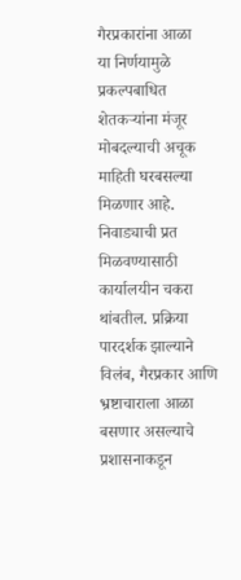गैरप्रकारांना आळा
या निर्णयामुळे प्रकल्पबाधित शेतकऱ्यांना मंजूर मोबदल्याची अचूक माहिती घरबसल्या मिळणार आहे. निवाड्याची प्रत मिळवण्यासाठी कार्यालयीन चकरा थांबतील. प्रक्रिया पारदर्शक झाल्याने विलंब, गैरप्रकार आणि भ्रष्टाचाराला आळा बसणार असल्याचे प्रशासनाकडून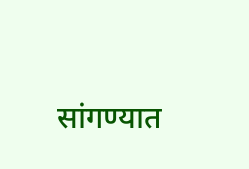सांगण्यात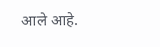आले आहे.